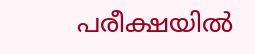പരീക്ഷയിൽ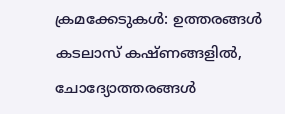ക്രമക്കേടുകൾ: ഉത്തരങ്ങൾ കടലാസ് കഷ്‌ണങ്ങളിൽ, ചോദ്യോത്തരങ്ങൾ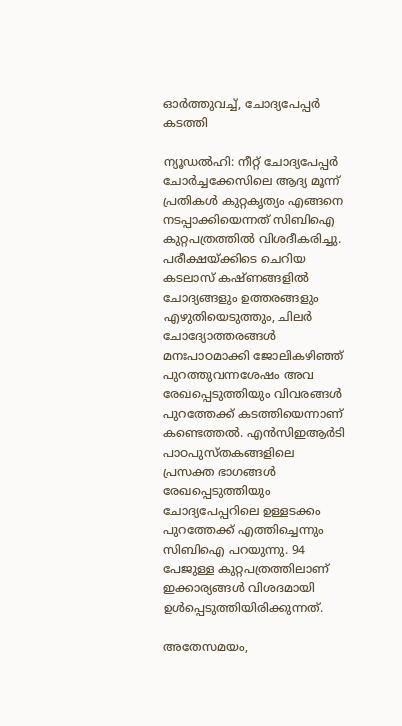ഓർത്തുവച്ച്, ചോദ്യപേപ്പർ കടത്തി

ന്യൂഡൽഹി: നീറ്റ് ചോദ്യപേപ്പർ ചോർച്ചക്കേസിലെ ആദ്യ മൂന്ന് പ്രതികൾ കുറ്റകൃത്യം എങ്ങനെ നടപ്പാക്കിയെന്നത് സിബിഐ കുറ്റപത്രത്തിൽ വിശദീകരിച്ചു. പരീക്ഷയ്ക്കിടെ ചെറിയ കടലാസ് കഷ്‌ണങ്ങളിൽ ചോദ്യങ്ങളും ഉത്തരങ്ങളും എഴുതിയെടുത്തും, ചിലർ ചോദ്യോത്തരങ്ങൾ മനഃപാഠമാക്കി ജോലികഴിഞ്ഞ് പുറത്തുവന്നശേഷം അവ രേഖപ്പെടുത്തിയും വിവരങ്ങൾ പുറത്തേക്ക് കടത്തിയെന്നാണ് കണ്ടെത്തൽ. എൻസിഇആർടി പാഠപുസ്തകങ്ങളിലെ പ്രസക്ത ഭാഗങ്ങൾ രേഖപ്പെടുത്തിയും ചോദ്യപേപ്പറിലെ ഉള്ളടക്കം പുറത്തേക്ക് എത്തിച്ചെന്നും സിബിഐ പറയുന്നു. 94 പേജുള്ള കുറ്റപത്രത്തിലാണ് ഇക്കാര്യങ്ങൾ വിശദമായി ഉൾപ്പെടുത്തിയിരിക്കുന്നത്.

അതേസമയം,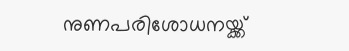നുണപരിശോധനയ്ക്ക്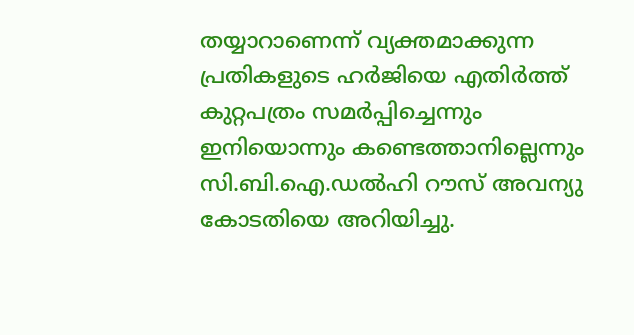തയ്യാറാണെന്ന് വ്യക്തമാക്കുന്ന പ്രതികളുടെ ഹർജിയെ എതിർത്ത് കുറ്റപത്രം സമർപ്പിച്ചെന്നും ഇനിയൊന്നും കണ്ടെത്താനില്ലെന്നും സി.ബി.ഐ.ഡൽഹി റൗസ് അവന്യു കോടതിയെ അറിയിച്ചു.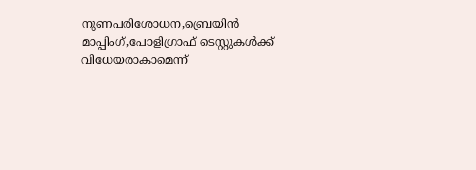നുണപരിശോധന,ബ്രെയിൻ മാപ്പിംഗ്,പോളിഗ്രാഫ് ടെസ്റ്റുകൾക്ക് വിധേയരാകാമെന്ന്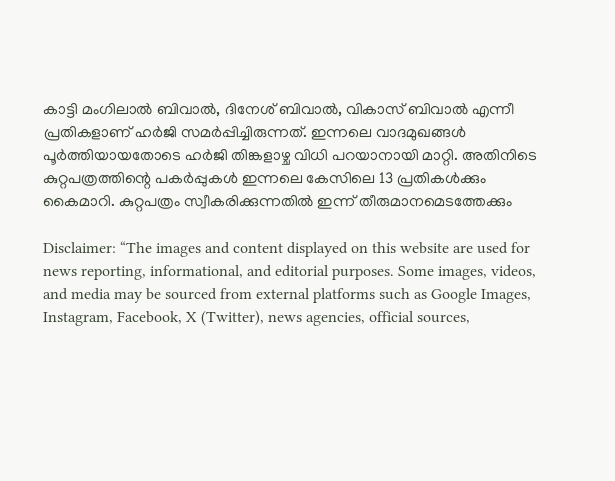കാട്ടി മംഗിലാൽ ബിവാൽ, ദിനേശ് ബിവാൽ, വികാസ് ബിവാൽ എന്നീ പ്രതികളാണ് ഹർജി സമർപ്പിച്ചിരുന്നത്. ഇന്നലെ വാദമുഖങ്ങൾ പൂർത്തിയായതോടെ ഹർജി തിങ്കളാഴ്ച വിധി പറയാനായി മാറ്റി. അതിനിടെ കുറ്റപത്രത്തിന്റെ പകർപ്പുകൾ ഇന്നലെ കേസിലെ 13 പ്രതികൾക്കും കൈമാറി. കുറ്റപത്രം സ്വീകരിക്കുന്നതിൽ ഇന്ന് തീരുമാനമെടത്തേക്കും

Disclaimer: “The images and content displayed on this website are used for news reporting, informational, and editorial purposes. Some images, videos, and media may be sourced from external platforms such as Google Images, Instagram, Facebook, X (Twitter), news agencies, official sources,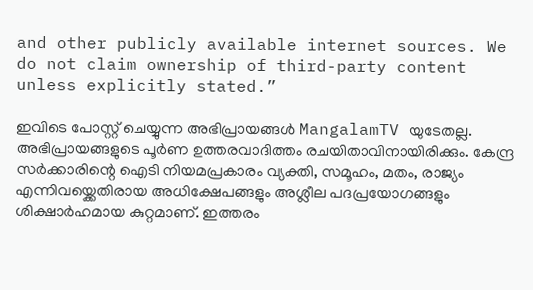and other publicly available internet sources. We do not claim ownership of third-party content unless explicitly stated.”

ഇവിടെ പോസ്റ്റ് ചെയ്യുന്ന അഭിപ്രായങ്ങൾ MangalamTV യുടേതല്ല. അഭിപ്രായങ്ങളുടെ പൂർണ ഉത്തരവാദിത്തം രചയിതാവിനായിരിക്കും. കേന്ദ്ര സർക്കാരിന്റെ ഐടി നിയമപ്രകാരം വ്യക്തി, സമൂഹം, മതം, രാജ്യം എന്നിവയ്ക്കെതിരായ അധിക്ഷേപങ്ങളും അശ്ലീല പദപ്രയോഗങ്ങളും ശിക്ഷാർഹമായ കുറ്റമാണ്. ഇത്തരം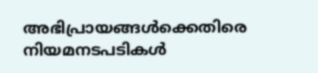അഭിപ്രായങ്ങൾക്കെതിരെ നിയമനടപടികൾ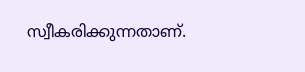സ്വീകരിക്കുന്നതാണ്.